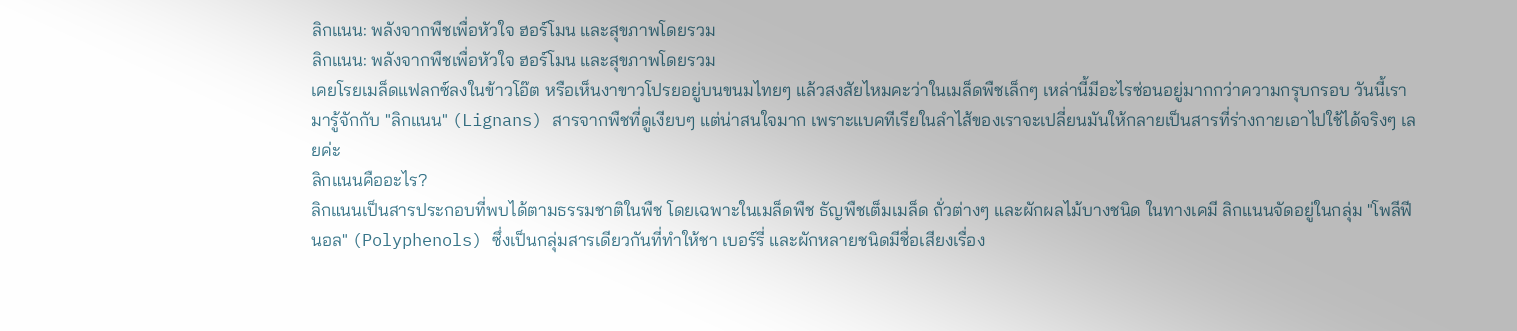ลิกแนน: พลังจากพืชเพื่อหัวใจ ฮอร์โมน และสุขภาพโดยรวม
ลิกแนน: พลังจากพืชเพื่อหัวใจ ฮอร์โมน และสุขภาพโดยรวม
เคยโรยเมล็ดแฟลกซ์ลงในข้าวโอ๊ต หรือเห็นงาขาวโปรยอยู่บนขนมไทยๆ แล้วสงสัยไหมคะว่าในเมล็ดพืชเล็กๆ เหล่านี้มีอะไรซ่อนอยู่มากกว่าความกรุบกรอบ วันนี้เรามารู้จักกับ "ลิกแนน" (Lignans) สารจากพืชที่ดูเงียบๆ แต่น่าสนใจมาก เพราะแบคทีเรียในลำไส้ของเราจะเปลี่ยนมันให้กลายเป็นสารที่ร่างกายเอาไปใช้ได้จริงๆ เลยค่ะ
ลิกแนนคืออะไร?
ลิกแนนเป็นสารประกอบที่พบได้ตามธรรมชาติในพืช โดยเฉพาะในเมล็ดพืช ธัญพืชเต็มเมล็ด ถั่วต่างๆ และผักผลไม้บางชนิด ในทางเคมี ลิกแนนจัดอยู่ในกลุ่ม "โพลีฟีนอล" (Polyphenols) ซึ่งเป็นกลุ่มสารเดียวกันที่ทำให้ชา เบอร์รี่ และผักหลายชนิดมีชื่อเสียงเรื่อง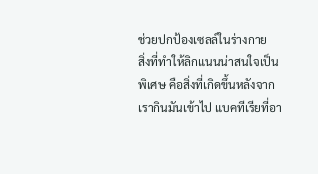ช่วยปกป้องเซลล์ในร่างกาย
สิ่งที่ทำให้ลิกแนนน่าสนใจเป็นพิเศษ คือสิ่งที่เกิดขึ้นหลังจากเรากินมันเข้าไป แบคทีเรียที่อา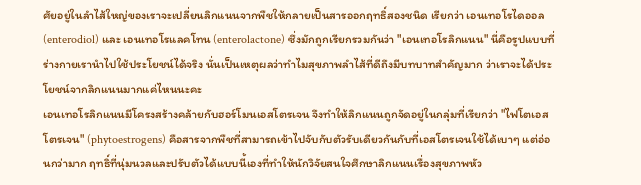ศัยอยู่ในลำไส้ใหญ่ของเราจะเปลี่ยนลิกแนนจากพืชให้กลายเป็นสารออกฤทธิ์สองชนิด เรียกว่า เอนเทอโรไดออล (enterodiol) และ เอนเทอโรแลคโทน (enterolactone) ซึ่งมักถูกเรียกรวมกันว่า "เอนเทอโรลิกแนน" นี่คือรูปแบบที่ร่างกายเรานำไปใช้ประโยชน์ได้จริง นั่นเป็นเหตุผลว่าทำไมสุขภาพลำไส้ที่ดีถึงมีบทบาทสำคัญมาก ว่าเราจะได้ประโยชน์จากลิกแนนมากแค่ไหนนะคะ
เอนเทอโรลิกแนนมีโครงสร้างคล้ายกับฮอร์โมนเอสโตรเจน จึงทำให้ลิกแนนถูกจัดอยู่ในกลุ่มที่เรียกว่า "ไฟโตเอสโตรเจน" (phytoestrogens) คือสารจากพืชที่สามารถเข้าไปจับกับตัวรับเดียวกันกับที่เอสโตรเจนใช้ได้เบาๆ แต่อ่อนกว่ามาก ฤทธิ์ที่นุ่มนวลและปรับตัวได้แบบนี้เองที่ทำให้นักวิจัยสนใจศึกษาลิกแนนเรื่องสุขภาพหัว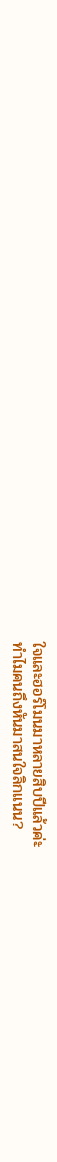ใจและฮอร์โมนมาหลายสิบปีแล้วค่ะ
ทำไมคนถึงหันมาสนใจลิกแนน?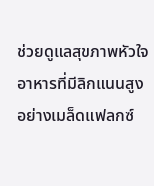ช่วยดูแลสุขภาพหัวใจ
อาหารที่มีลิกแนนสูงอย่างเมล็ดแฟลกซ์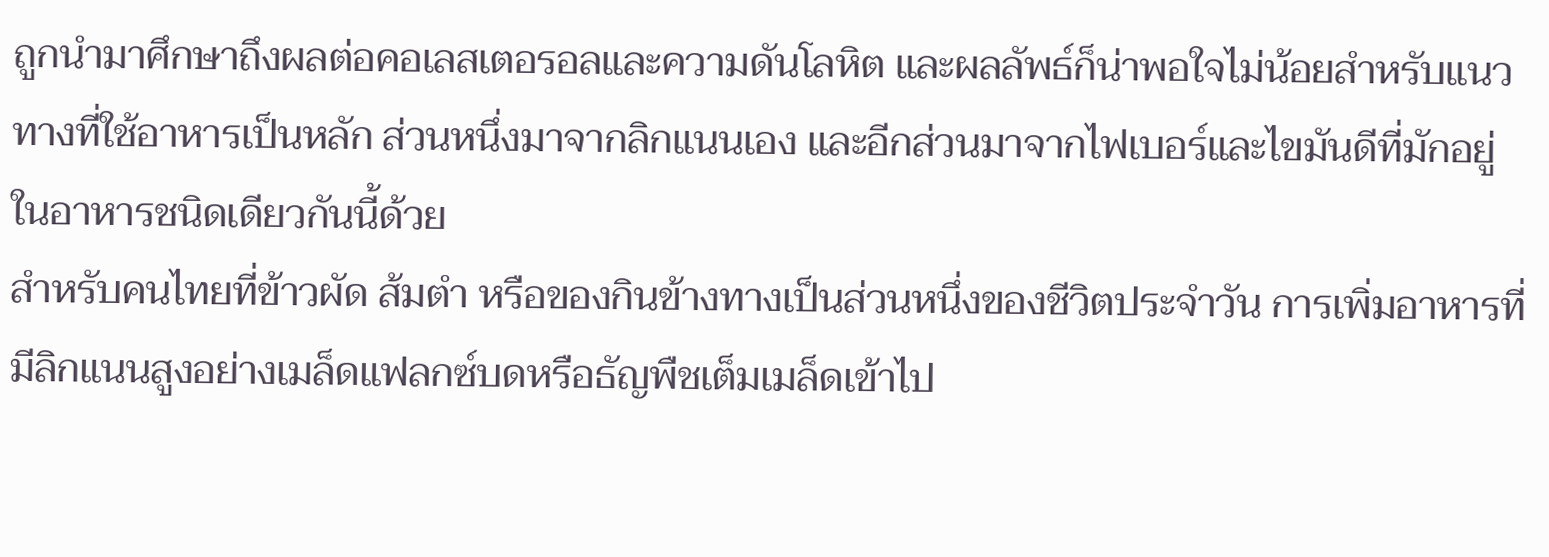ถูกนำมาศึกษาถึงผลต่อคอเลสเตอรอลและความดันโลหิต และผลลัพธ์ก็น่าพอใจไม่น้อยสำหรับแนวทางที่ใช้อาหารเป็นหลัก ส่วนหนึ่งมาจากลิกแนนเอง และอีกส่วนมาจากไฟเบอร์และไขมันดีที่มักอยู่ในอาหารชนิดเดียวกันนี้ด้วย
สำหรับคนไทยที่ข้าวผัด ส้มตำ หรือของกินข้างทางเป็นส่วนหนึ่งของชีวิตประจำวัน การเพิ่มอาหารที่มีลิกแนนสูงอย่างเมล็ดแฟลกซ์บดหรือธัญพืชเต็มเมล็ดเข้าไป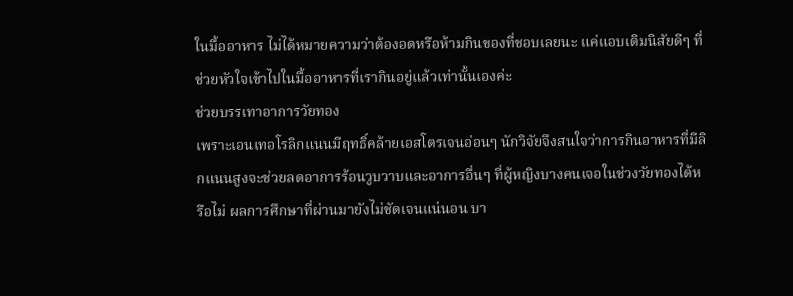ในมื้ออาหาร ไม่ได้หมายความว่าต้องอดหรือห้ามกินของที่ชอบเลยนะ แค่แอบเติมนิสัยดีๆ ที่ช่วยหัวใจเข้าไปในมื้ออาหารที่เรากินอยู่แล้วเท่านั้นเองค่ะ
ช่วยบรรเทาอาการวัยทอง
เพราะเอนเทอโรลิกแนนมีฤทธิ์คล้ายเอสโตรเจนอ่อนๆ นักวิจัยจึงสนใจว่าการกินอาหารที่มีลิกแนนสูงจะช่วยลดอาการร้อนวูบวาบและอาการอื่นๆ ที่ผู้หญิงบางคนเจอในช่วงวัยทองได้หรือไม่ ผลการศึกษาที่ผ่านมายังไม่ชัดเจนแน่นอน บา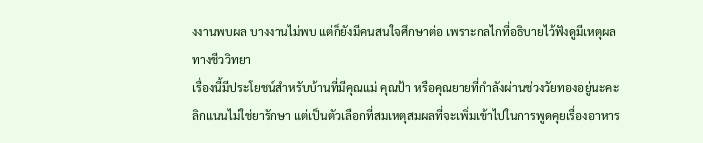งงานพบผล บางงานไม่พบ แต่ก็ยังมีคนสนใจศึกษาต่อ เพราะกลไกที่อธิบายไว้ฟังดูมีเหตุผลทางชีววิทยา
เรื่องนี้มีประโยชน์สำหรับบ้านที่มีคุณแม่ คุณป้า หรือคุณยายที่กำลังผ่านช่วงวัยทองอยู่นะคะ ลิกแนนไม่ใช่ยารักษา แต่เป็นตัวเลือกที่สมเหตุสมผลที่จะเพิ่มเข้าไปในการพูดคุยเรื่องอาหาร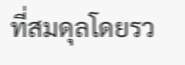ที่สมดุลโดยรว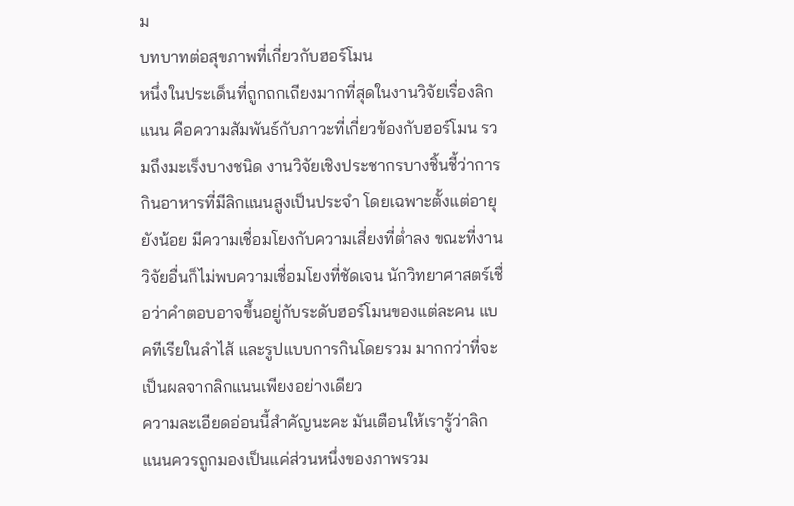ม
บทบาทต่อสุขภาพที่เกี่ยวกับฮอร์โมน
หนึ่งในประเด็นที่ถูกถกเถียงมากที่สุดในงานวิจัยเรื่องลิกแนน คือความสัมพันธ์กับภาวะที่เกี่ยวข้องกับฮอร์โมน รวมถึงมะเร็งบางชนิด งานวิจัยเชิงประชากรบางชิ้นชี้ว่าการกินอาหารที่มีลิกแนนสูงเป็นประจำ โดยเฉพาะตั้งแต่อายุยังน้อย มีความเชื่อมโยงกับความเสี่ยงที่ต่ำลง ขณะที่งานวิจัยอื่นก็ไม่พบความเชื่อมโยงที่ชัดเจน นักวิทยาศาสตร์เชื่อว่าคำตอบอาจขึ้นอยู่กับระดับฮอร์โมนของแต่ละคน แบคทีเรียในลำไส้ และรูปแบบการกินโดยรวม มากกว่าที่จะเป็นผลจากลิกแนนเพียงอย่างเดียว
ความละเอียดอ่อนนี้สำคัญนะคะ มันเตือนให้เรารู้ว่าลิกแนนควรถูกมองเป็นแค่ส่วนหนึ่งของภาพรวม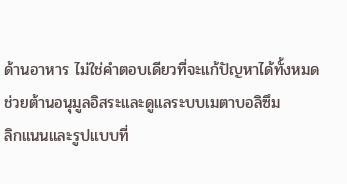ด้านอาหาร ไม่ใช่คำตอบเดียวที่จะแก้ปัญหาได้ทั้งหมด
ช่วยต้านอนุมูลอิสระและดูแลระบบเมตาบอลิซึม
ลิกแนนและรูปแบบที่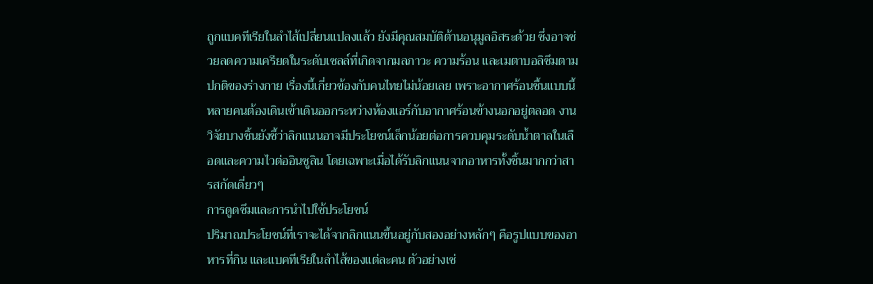ถูกแบคทีเรียในลำไส้เปลี่ยนแปลงแล้ว ยังมีคุณสมบัติต้านอนุมูลอิสระด้วย ซึ่งอาจช่วยลดความเครียดในระดับเซลล์ที่เกิดจากมลภาวะ ความร้อน และเมตาบอลิซึมตามปกติของร่างกาย เรื่องนี้เกี่ยวข้องกับคนไทยไม่น้อยเลย เพราะอากาศร้อนชื้นแบบนี้ หลายคนต้องเดินเข้าเดินออกระหว่างห้องแอร์กับอากาศร้อนข้างนอกอยู่ตลอด งานวิจัยบางชิ้นยังชี้ว่าลิกแนนอาจมีประโยชน์เล็กน้อยต่อการควบคุมระดับน้ำตาลในเลือดและความไวต่ออินซูลิน โดยเฉพาะเมื่อได้รับลิกแนนจากอาหารทั้งชิ้นมากกว่าสารสกัดเดี่ยวๆ
การดูดซึมและการนำไปใช้ประโยชน์
ปริมาณประโยชน์ที่เราจะได้จากลิกแนนขึ้นอยู่กับสองอย่างหลักๆ คือรูปแบบของอาหารที่กิน และแบคทีเรียในลำไส้ของแต่ละคน ตัวอย่างเช่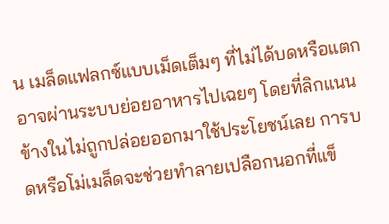น เมล็ดแฟลกซ์แบบเม็ดเต็มๆ ที่ไม่ได้บดหรือแตก อาจผ่านระบบย่อยอาหารไปเฉยๆ โดยที่ลิกแนนข้างในไม่ถูกปล่อยออกมาใช้ประโยชน์เลย การบดหรือโม่เมล็ดจะช่วยทำลายเปลือกนอกที่แข็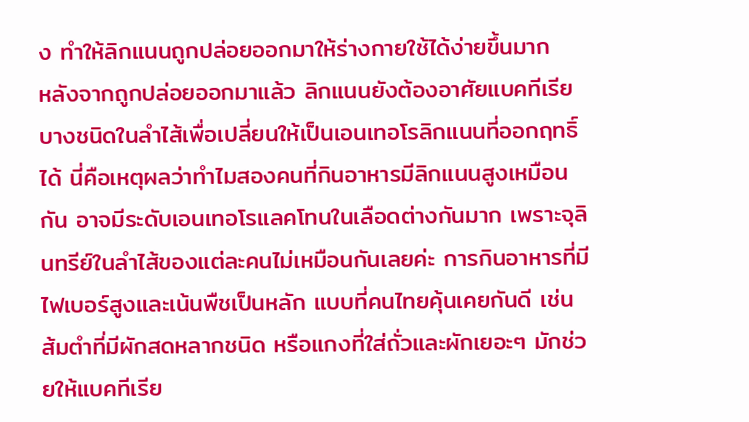ง ทำให้ลิกแนนถูกปล่อยออกมาให้ร่างกายใช้ได้ง่ายขึ้นมาก
หลังจากถูกปล่อยออกมาแล้ว ลิกแนนยังต้องอาศัยแบคทีเรียบางชนิดในลำไส้เพื่อเปลี่ยนให้เป็นเอนเทอโรลิกแนนที่ออกฤทธิ์ได้ นี่คือเหตุผลว่าทำไมสองคนที่กินอาหารมีลิกแนนสูงเหมือนกัน อาจมีระดับเอนเทอโรแลคโทนในเลือดต่างกันมาก เพราะจุลินทรีย์ในลำไส้ของแต่ละคนไม่เหมือนกันเลยค่ะ การกินอาหารที่มีไฟเบอร์สูงและเน้นพืชเป็นหลัก แบบที่คนไทยคุ้นเคยกันดี เช่น ส้มตำที่มีผักสดหลากชนิด หรือแกงที่ใส่ถั่วและผักเยอะๆ มักช่วยให้แบคทีเรีย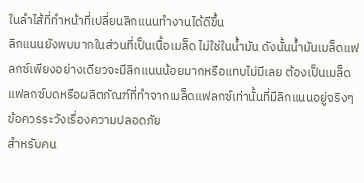ในลำไส้ที่ทำหน้าที่เปลี่ยนลิกแนนทำงานได้ดีขึ้น
ลิกแนนยังพบมากในส่วนที่เป็นเนื้อเมล็ด ไม่ใช่ในน้ำมัน ดังนั้นน้ำมันเมล็ดแฟลกซ์เพียงอย่างเดียวจะมีลิกแนนน้อยมากหรือแทบไม่มีเลย ต้องเป็นเมล็ดแฟลกซ์บดหรือผลิตภัณฑ์ที่ทำจากเมล็ดแฟลกซ์เท่านั้นที่มีลิกแนนอยู่จริงๆ
ข้อควรระวังเรื่องความปลอดภัย
สำหรับคน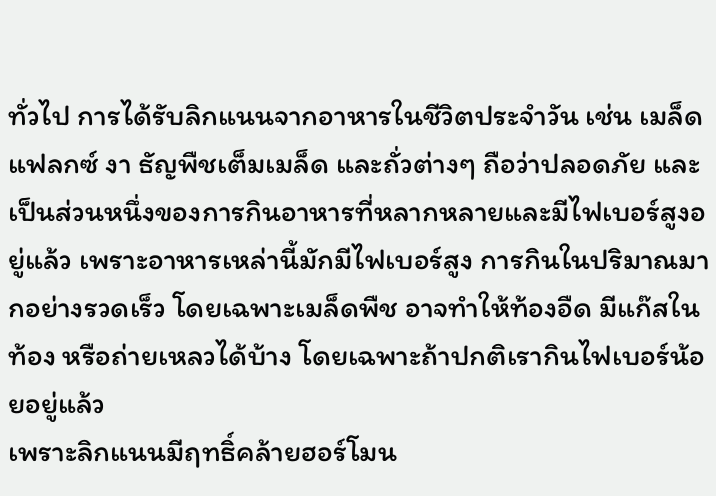ทั่วไป การได้รับลิกแนนจากอาหารในชีวิตประจำวัน เช่น เมล็ดแฟลกซ์ งา ธัญพืชเต็มเมล็ด และถั่วต่างๆ ถือว่าปลอดภัย และเป็นส่วนหนึ่งของการกินอาหารที่หลากหลายและมีไฟเบอร์สูงอยู่แล้ว เพราะอาหารเหล่านี้มักมีไฟเบอร์สูง การกินในปริมาณมากอย่างรวดเร็ว โดยเฉพาะเมล็ดพืช อาจทำให้ท้องอืด มีแก๊สในท้อง หรือถ่ายเหลวได้บ้าง โดยเฉพาะถ้าปกติเรากินไฟเบอร์น้อยอยู่แล้ว
เพราะลิกแนนมีฤทธิ์คล้ายฮอร์โมน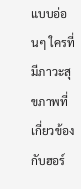แบบอ่อนๆ ใครที่มีภาวะสุขภาพที่เกี่ยวข้องกับฮอร์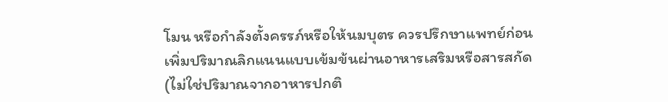โมน หรือกำลังตั้งครรภ์หรือให้นมบุตร ควรปรึกษาแพทย์ก่อนเพิ่มปริมาณลิกแนนแบบเข้มข้นผ่านอาหารเสริมหรือสารสกัด (ไม่ใช่ปริมาณจากอาหารปกติ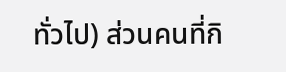ทั่วไป) ส่วนคนที่กิ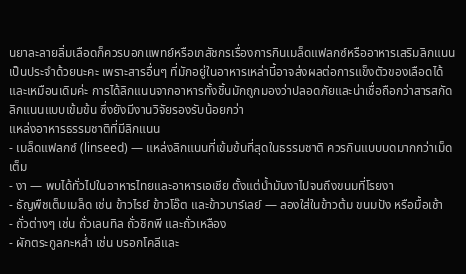นยาละลายลิ่มเลือดก็ควรบอกแพทย์หรือเภสัชกรเรื่องการกินเมล็ดแฟลกซ์หรืออาหารเสริมลิกแนนเป็นประจำด้วยนะคะ เพราะสารอื่นๆ ที่มักอยู่ในอาหารเหล่านี้อาจส่งผลต่อการแข็งตัวของเลือดได้ และเหมือนเดิมค่ะ การได้ลิกแนนจากอาหารทั้งชิ้นมักถูกมองว่าปลอดภัยและน่าเชื่อถือกว่าสารสกัดลิกแนนแบบเข้มข้น ซึ่งยังมีงานวิจัยรองรับน้อยกว่า
แหล่งอาหารธรรมชาติที่มีลิกแนน
- เมล็ดแฟลกซ์ (linseed) — แหล่งลิกแนนที่เข้มข้นที่สุดในธรรมชาติ ควรกินแบบบดมากกว่าเม็ดเต็ม
- งา — พบได้ทั่วไปในอาหารไทยและอาหารเอเชีย ตั้งแต่น้ำมันงาไปจนถึงขนมที่โรยงา
- ธัญพืชเต็มเมล็ด เช่น ข้าวไรย์ ข้าวโอ๊ต และข้าวบาร์เลย์ — ลองใส่ในข้าวต้ม ขนมปัง หรือมื้อเช้า
- ถั่วต่างๆ เช่น ถั่วเลนทิล ถั่วชิกพี และถั่วเหลือง
- ผักตระกูลกะหล่ำ เช่น บรอกโคลีและ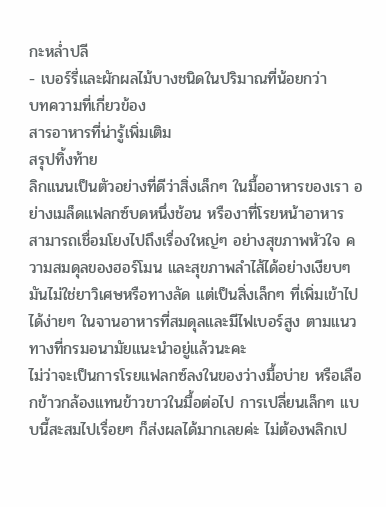กะหล่ำปลี
- เบอร์รี่และผักผลไม้บางชนิดในปริมาณที่น้อยกว่า
บทความที่เกี่ยวข้อง
สารอาหารที่น่ารู้เพิ่มเติม
สรุปทิ้งท้าย
ลิกแนนเป็นตัวอย่างที่ดีว่าสิ่งเล็กๆ ในมื้ออาหารของเรา อย่างเมล็ดแฟลกซ์บดหนึ่งช้อน หรืองาที่โรยหน้าอาหาร สามารถเชื่อมโยงไปถึงเรื่องใหญ่ๆ อย่างสุขภาพหัวใจ ความสมดุลของฮอร์โมน และสุขภาพลำไส้ได้อย่างเงียบๆ มันไม่ใช่ยาวิเศษหรือทางลัด แต่เป็นสิ่งเล็กๆ ที่เพิ่มเข้าไปได้ง่ายๆ ในจานอาหารที่สมดุลและมีไฟเบอร์สูง ตามแนวทางที่กรมอนามัยแนะนำอยู่แล้วนะคะ
ไม่ว่าจะเป็นการโรยแฟลกซ์ลงในของว่างมื้อบ่าย หรือเลือกข้าวกล้องแทนข้าวขาวในมื้อต่อไป การเปลี่ยนเล็กๆ แบบนี้สะสมไปเรื่อยๆ ก็ส่งผลได้มากเลยค่ะ ไม่ต้องพลิกเป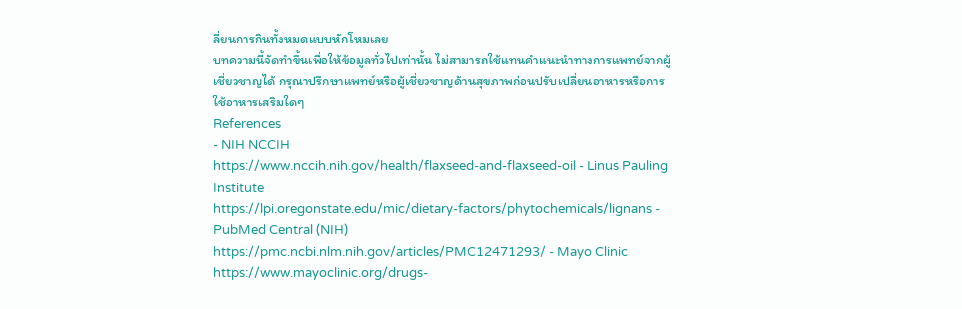ลี่ยนการกินทั้งหมดแบบหักโหมเลย
บทความนี้จัดทำขึ้นเพื่อให้ข้อมูลทั่วไปเท่านั้น ไม่สามารถใช้แทนคำแนะนำทางการแพทย์จากผู้เชี่ยวชาญได้ กรุณาปรึกษาแพทย์หรือผู้เชี่ยวชาญด้านสุขภาพก่อนปรับเปลี่ยนอาหารหรือการใช้อาหารเสริมใดๆ
References
- NIH NCCIH
https://www.nccih.nih.gov/health/flaxseed-and-flaxseed-oil - Linus Pauling Institute
https://lpi.oregonstate.edu/mic/dietary-factors/phytochemicals/lignans - PubMed Central (NIH)
https://pmc.ncbi.nlm.nih.gov/articles/PMC12471293/ - Mayo Clinic
https://www.mayoclinic.org/drugs-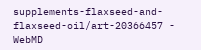supplements-flaxseed-and-flaxseed-oil/art-20366457 - WebMD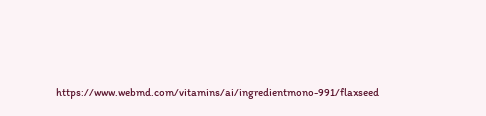https://www.webmd.com/vitamins/ai/ingredientmono-991/flaxseed